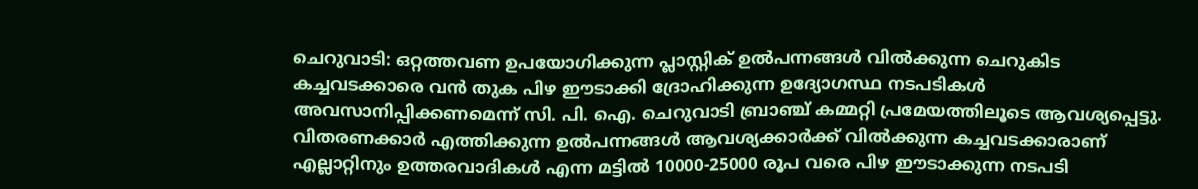ചെറുവാടി: ഒറ്റത്തവണ ഉപയോഗിക്കുന്ന പ്ലാസ്റ്റിക് ഉൽപന്നങ്ങൾ വിൽക്കുന്ന ചെറുകിട കച്ചവടക്കാരെ വൻ തുക പിഴ ഈടാക്കി ദ്രോഹിക്കുന്ന ഉദ്യോഗസ്ഥ നടപടികൾ അവസാനിപ്പിക്കണമെന്ന് സി. പി. ഐ. ചെറുവാടി ബ്രാഞ്ച് കമ്മറ്റി പ്രമേയത്തിലൂടെ ആവശ്യപ്പെട്ടു.
വിതരണക്കാർ എത്തിക്കുന്ന ഉൽപന്നങ്ങൾ ആവശ്യക്കാർക്ക് വിൽക്കുന്ന കച്ചവടക്കാരാണ് എല്ലാറ്റിനും ഉത്തരവാദികൾ എന്ന മട്ടിൽ 10000-25000 രൂപ വരെ പിഴ ഈടാക്കുന്ന നടപടി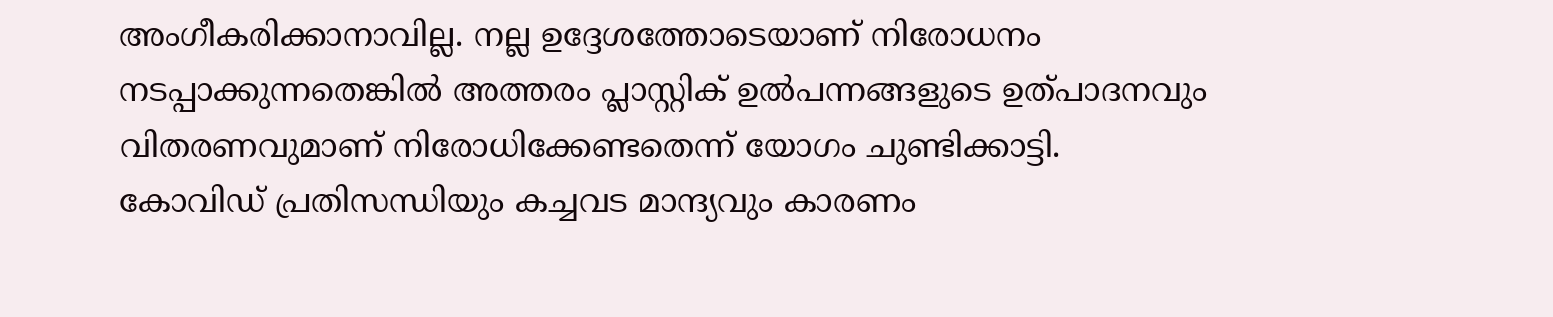അംഗീകരിക്കാനാവില്ല. നല്ല ഉദ്ദേശത്തോടെയാണ് നിരോധനം നടപ്പാക്കുന്നതെങ്കിൽ അത്തരം പ്ലാസ്റ്റിക് ഉൽപന്നങ്ങളുടെ ഉത്പാദനവും വിതരണവുമാണ് നിരോധിക്കേണ്ടതെന്ന് യോഗം ചുണ്ടിക്കാട്ടി.
കോവിഡ് പ്രതിസന്ധിയും കച്ചവട മാന്ദ്യവും കാരണം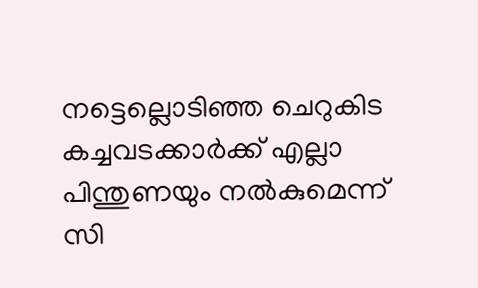നട്ടെല്ലൊടിഞ്ഞ ചെറുകിട കച്ചവടക്കാർക്ക് എല്ലാ പിന്തുണയും നൽകുമെന്ന് സി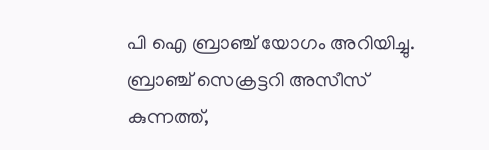പി ഐ ബ്രാഞ്ച് യോഗം അറിയിച്ചു.
ബ്രാഞ്ച് സെക്രട്ടറി അസീസ് കുന്നത്ത്,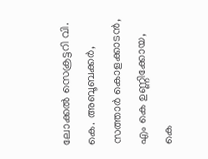ലോക്കൽ സെക്രട്ടറി വി. കെ. അബൂബക്കർ, സത്താർ കൊളക്കാടൻ, എം കെ ഉണ്ണിക്കോയ, കെ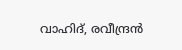വാഹിദ്, രവീന്ദ്രൻ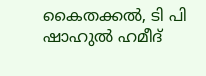കൈതക്കൽ, ടി പി ഷാഹുൽ ഹമീദ്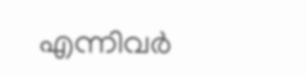എന്നിവർ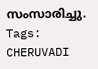സംസാരിച്ചു.
Tags:
CHERUVADI